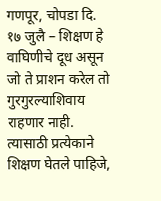गणपूर, चोपडा दि. १७ जुलै – शिक्षण हे वाघिणीचे दूध असून जो ते प्राशन करेल तो गुरगुरल्याशिवाय राहणार नाही. त्यासाठी प्रत्येकाने शिक्षण घेतले पाहिजे,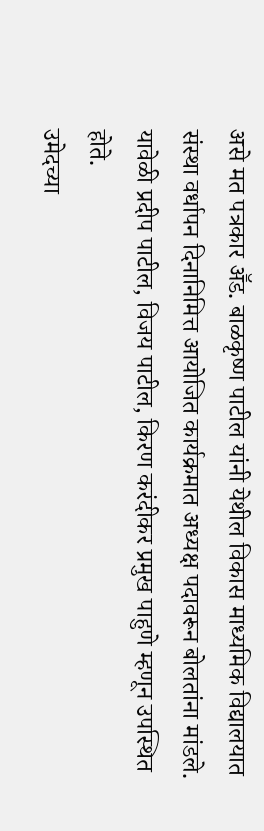असे मत पत्रकार अॕड. बाळकृष्ण पाटील यांनी येथील विकास माध्यमिक विद्यालयात संस्था वर्धापन दिनानिमित्त आयोजित कार्यक्रमात अध्यक्ष पदावरून बोलतांना मांडले. यावेळी प्रदीप पाटील, विजय पाटील, किरण करंदीकर प्रमुख पाहुणे म्हणून उपस्थित होते.
उमेदच्या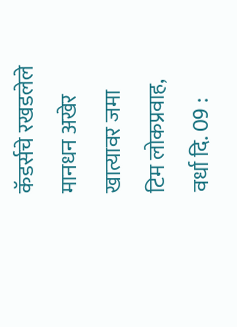कॅडर्सचे रखडलेले मानधन अखेर खात्यावर जमा
टिम लोकप्रवाह, वर्धा दि. 09 :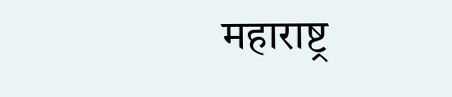महाराष्ट्र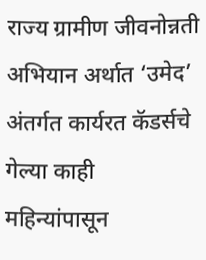राज्य ग्रामीण जीवनोन्नती अभियान अर्थात ‘उमेद’ अंतर्गत कार्यरत कॅडर्सचे गेल्या काही महिन्यांपासून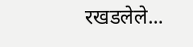रखडलेले...